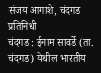संजय आगाशे, चंदगड प्रतिनिधी
चंदगड : ईनाम सावर्डे (ता. चंदगड) येथील भारतीय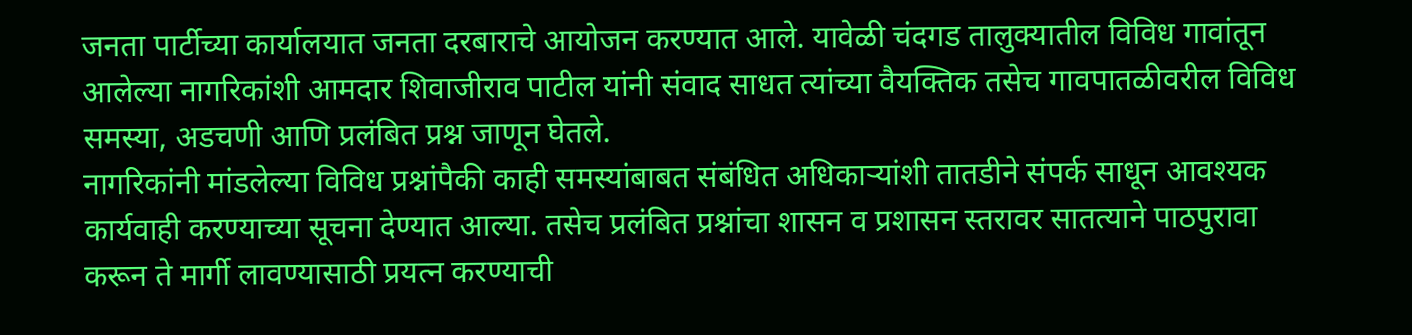जनता पार्टीच्या कार्यालयात जनता दरबाराचे आयोजन करण्यात आले. यावेळी चंदगड तालुक्यातील विविध गावांतून आलेल्या नागरिकांशी आमदार शिवाजीराव पाटील यांनी संवाद साधत त्यांच्या वैयक्तिक तसेच गावपातळीवरील विविध समस्या, अडचणी आणि प्रलंबित प्रश्न जाणून घेतले.
नागरिकांनी मांडलेल्या विविध प्रश्नांपैकी काही समस्यांबाबत संबंधित अधिकाऱ्यांशी तातडीने संपर्क साधून आवश्यक कार्यवाही करण्याच्या सूचना देण्यात आल्या. तसेच प्रलंबित प्रश्नांचा शासन व प्रशासन स्तरावर सातत्याने पाठपुरावा करून ते मार्गी लावण्यासाठी प्रयत्न करण्याची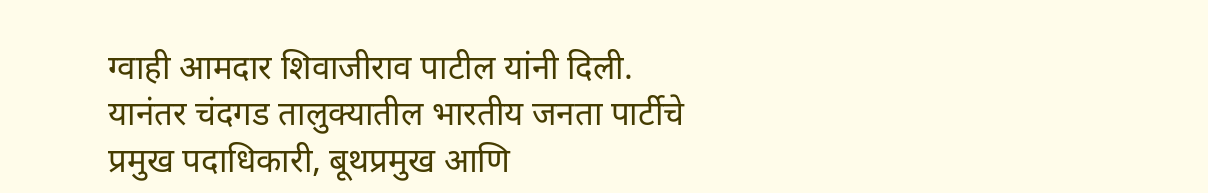ग्वाही आमदार शिवाजीराव पाटील यांनी दिली.
यानंतर चंदगड तालुक्यातील भारतीय जनता पार्टीचे प्रमुख पदाधिकारी, बूथप्रमुख आणि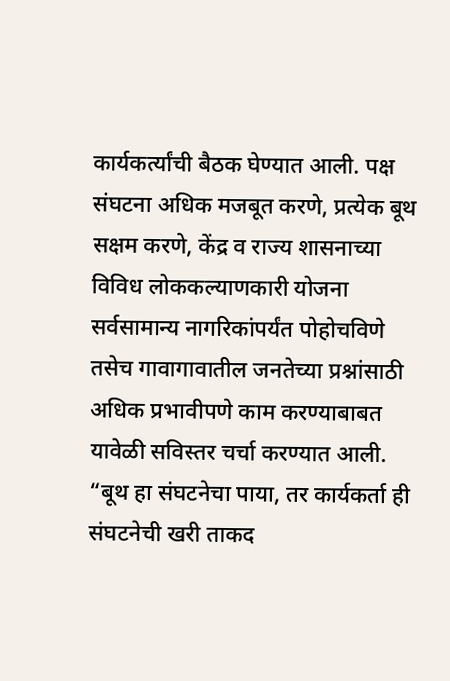कार्यकर्त्यांची बैठक घेण्यात आली. पक्ष संघटना अधिक मजबूत करणे, प्रत्येक बूथ सक्षम करणे, केंद्र व राज्य शासनाच्या विविध लोककल्याणकारी योजना सर्वसामान्य नागरिकांपर्यंत पोहोचविणे तसेच गावागावातील जनतेच्या प्रश्नांसाठी अधिक प्रभावीपणे काम करण्याबाबत यावेळी सविस्तर चर्चा करण्यात आली.
“बूथ हा संघटनेचा पाया, तर कार्यकर्ता ही संघटनेची खरी ताकद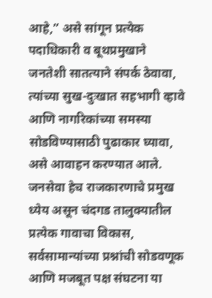आहे,” असे सांगून प्रत्येक पदाधिकारी व बूथप्रमुखाने जनतेशी सातत्याने संपर्क ठेवावा, त्यांच्या सुख-दुःखात सहभागी व्हावे आणि नागरिकांच्या समस्या सोडविण्यासाठी पुढाकार घ्यावा, असे आवाहन करण्यात आले.
जनसेवा हेच राजकारणाचे प्रमुख ध्येय असून चंदगड तालुक्यातील प्रत्येक गावाचा विकास, सर्वसामान्यांच्या प्रश्नांची सोडवणूक आणि मजबूत पक्ष संघटना या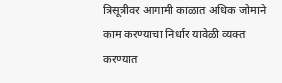त्रिसूत्रीवर आगामी काळात अधिक जोमाने काम करण्याचा निर्धार यावेळी व्यक्त करण्यात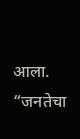आला.
“जनतेचा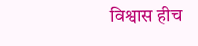विश्वास हीच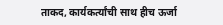ताकद, कार्यकर्त्यांची साथ हीच ऊर्जा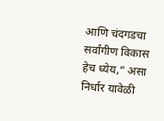आणि चंदगडचा सर्वांगीण विकास हेच ध्येय,” असा निर्धार यावेळी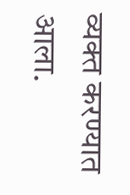व्यक्त करण्यात आला.